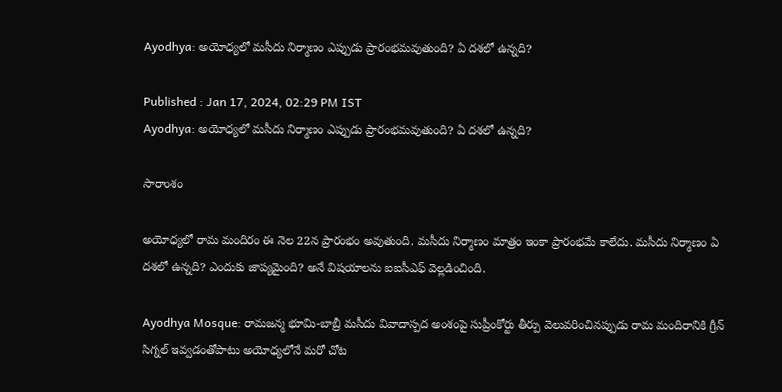Ayodhya: అయోధ్యలో మసీదు నిర్మాణం ఎప్పుడు ప్రారంభమవుతుంది? ఏ దశలో ఉన్నది?

Published : Jan 17, 2024, 02:29 PM IST
Ayodhya: అయోధ్యలో మసీదు నిర్మాణం ఎప్పుడు ప్రారంభమవుతుంది? ఏ దశలో ఉన్నది?

సారాంశం

అయోధ్యలో రామ మందిరం ఈ నెల 22న ప్రారంభం అవుతుంది. మసీదు నిర్మాణం మాత్రం ఇంకా ప్రారంభమే కాలేదు. మసీదు నిర్మాణం ఏ దశలో ఉన్నది? ఎందుకు జాప్యమైంది? అనే విషయాలను ఐఐసీఎఫ్ వెల్లడించింది.

Ayodhya Mosque: రామజన్మ భూమి-బాబ్రీ మసీదు వివాదాస్పద అంశంపై సుప్రీంకోర్టు తీర్పు వెలువరించినప్పుడు రామ మందిరానికి గ్రీన్ సిగ్నల్ ఇవ్వడంతోపాటు అయోధ్యలోనే మరో చోట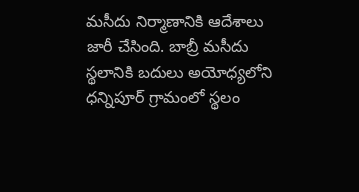మసీదు నిర్మాణానికి ఆదేశాలు జారీ చేసింది. బాబ్రీ మసీదు స్థలానికి బదులు అయోధ్యలోని ధన్నిపూర్ గ్రామంలో స్థలం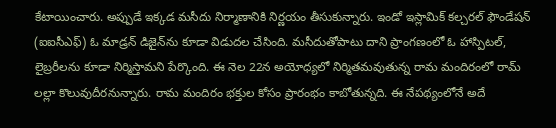కేటాయించారు. అప్పుడే ఇక్కడ మసీదు నిర్మాణానికి నిర్ణయం తీసుకున్నారు. ఇండో ఇస్లామిక్ కల్చరల్ ఫౌండేషన్ (ఐఐసీఎఫ్) ఓ మాడ్రన్ డిజైన్‌ను కూడా విడుదల చేసింది. మసీదుతోపాటు దాని ప్రాంగణంలో ఓ హాస్పిటల్, లైబ్రరీలను కూడా నిర్మిస్తామని పేర్కొంది. ఈ నెల 22న అయోధ్యలో నిర్మితమవుతున్న రామ మందిరంలో రామ్ లల్లా కొలువుదీరనున్నారు. రామ మందిరం భక్తుల కోసం ప్రారంభం కాబోతున్నది. ఈ నేపథ్యంలోనే అదే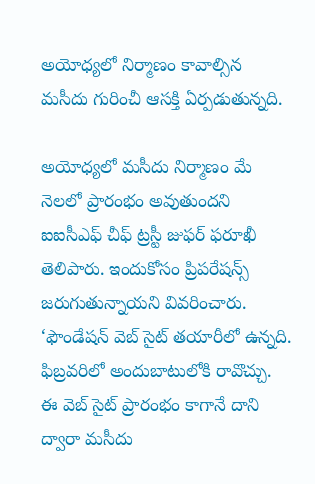అయోధ్యలో నిర్మాణం కావాల్సిన మసీదు గురించీ ఆసక్తి ఏర్పడుతున్నది.

అయోధ్యలో మసీదు నిర్మాణం మే నెలలో ప్రారంభం అవుతుందని ఐఐసీఎఫ్ చీఫ్ ట్రస్టీ జుఫర్ ఫరూఖీ తెలిపారు. ఇందుకోసం ప్రిపరేషన్స్ జరుగుతున్నాయని వివరించారు. ‘ఫౌండేషన్ వెబ్ సైట్ తయారీలో ఉన్నది. ఫిబ్రవరిలో అందుబాటులోకి రావొచ్చు. ఈ వెబ్ సైట్ ప్రారంభం కాగానే దాని ద్వారా మసీదు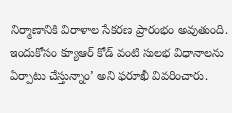నిర్మాణానికి విరాళాల సేకరణ ప్రారంభం అవుతుంది. ఇందుకోసం క్యూఆర్ కోడ్ వంటి సులభ విధానాలను ఏర్పాటు చేస్తున్నాం’ అని ఫరూఖీ వివరించారు.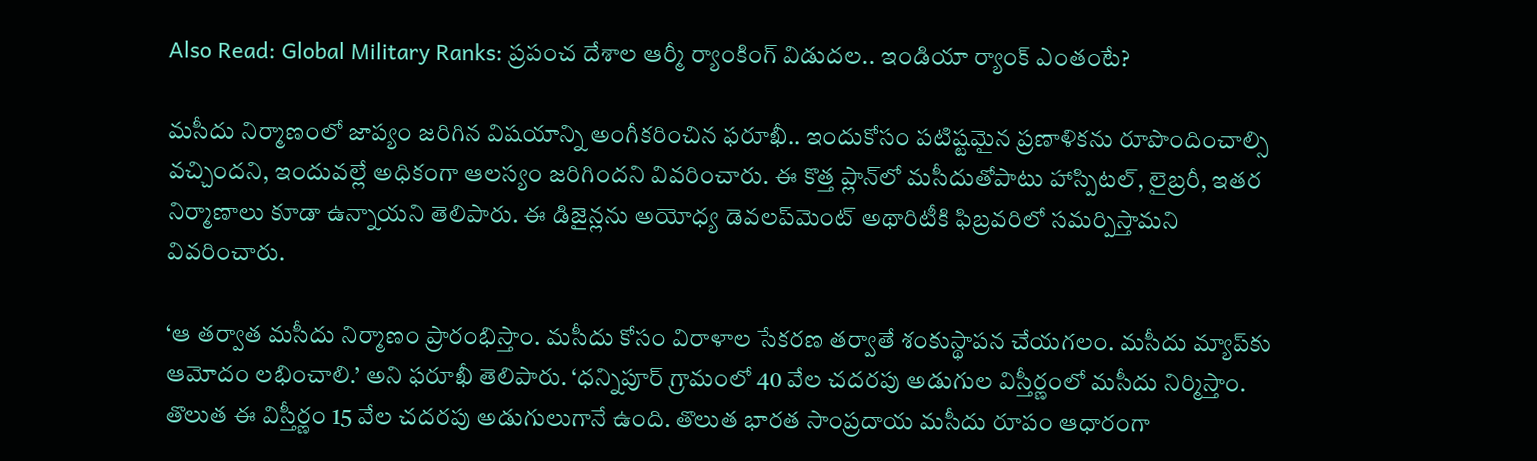Also Read: Global Military Ranks: ప్రపంచ దేశాల ఆర్మీ ర్యాంకింగ్ విడుదల.. ఇండియా ర్యాంక్ ఎంతంటే?

మసీదు నిర్మాణంలో జాప్యం జరిగిన విషయాన్ని అంగీకరించిన ఫరూఖీ.. ఇందుకోసం పటిష్టమైన ప్రణాళికను రూపొందించాల్సి వచ్చిందని, ఇందువల్లే అధికంగా ఆలస్యం జరిగిందని వివరించారు. ఈ కొత్త ప్లాన్‌లో మసీదుతోపాటు హాస్పిటల్, లైబ్రరీ, ఇతర నిర్మాణాలు కూడా ఉన్నాయని తెలిపారు. ఈ డిజైన్లను అయోధ్య డెవలప్‌మెంట్ అథారిటీకి ఫిబ్రవరిలో సమర్పిస్తామని వివరించారు.

‘ఆ తర్వాత మసీదు నిర్మాణం ప్రారంభిస్తాం. మసీదు కోసం విరాళాల సేకరణ తర్వాతే శంకుస్థాపన చేయగలం. మసీదు మ్యాప్‌కు ఆమోదం లభించాలి.’ అని ఫరూఖీ తెలిపారు. ‘ధన్నిపూర్ గ్రామంలో 40 వేల చదరపు అడుగుల విస్తీర్ణంలో మసీదు నిర్మిస్తాం. తొలుత ఈ విస్తీర్ణం 15 వేల చదరపు అడుగులుగానే ఉంది. తొలుత భారత సాంప్రదాయ మసీదు రూపం ఆధారంగా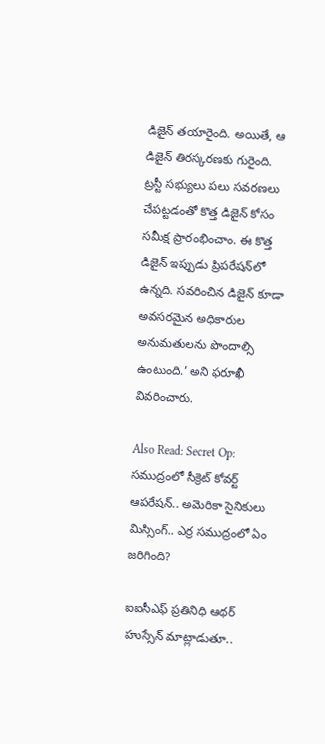డిజైన్ తయారైంది. అయితే, ఆ డిజైన్ తిరస్కరణకు గురైంది. ట్రస్టీ సభ్యులు పలు సవరణలు చేపట్టడంతో కొత్త డిజైన్ కోసం సమీక్ష ప్రారంభించాం. ఈ కొత్త డిజైన్ ఇప్పుడు ప్రిపరేషన్‌లో ఉన్నది. సవరించిన డిజైన్ కూడా అవసరమైన అధికారుల అనుమతులను పొందాల్సి ఉంటుంది.’ అని ఫరూఖీ వివరించారు.

Also Read: Secret Op: సముద్రంలో సీక్రెట్ కోవర్ట్ ఆపరేషన్‌.. అమెరికా సైనికులు మిస్సింగ్.. ఎర్ర సముద్రంలో ఏం జరిగింది?

ఐఐసీఎఫ్ ప్రతినిధి ఆథర్ హుస్సేన్ మాట్లాడుతూ..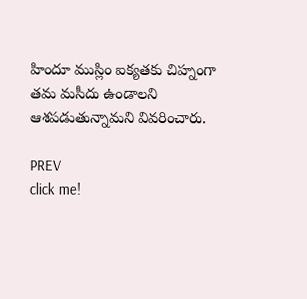హిందూ ముస్లిం ఐక్యతకు చిహ్నంగా తమ మసీదు ఉండాలని ఆశపడుతున్నామని వివరించారు.

PREV
click me!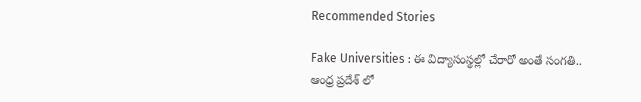Recommended Stories

Fake Universities : ఈ విద్యాసంస్థల్లో చేరారో అంతే సంగతి.. ఆంధ్ర ప్రదేశ్ లో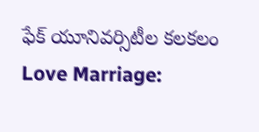ఫేక్ యూనివర్సిటీల కలకలం
Love Marriage: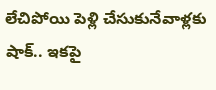లేచిపోయి పెళ్లి చేసుకునేవాళ్లకు షాక్.. ఇకపై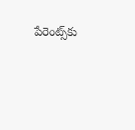పేరెంట్స్‌కు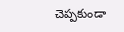చెప్పకుండా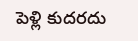పెళ్లి కుదరదు